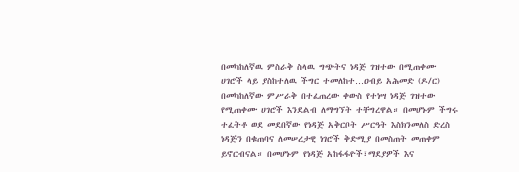በመካከለኛዉ ምስራቅ ስላዉ ግጭትና ነዳጅ ገዝተው በሚጠቀሙ ሀገሮች ላይ ያስከተለዉ ችግር ተመለከተ…ዐብይ አሕመድ (ዶ/ር)
በመካከለኛው ምሥራቅ በተፈጠረው ቀውስ የተነሣ ነዳጅ ገዝተው የሚጠቀሙ ሀገሮች እንደልብ ለማግኘት ተቸግረዋል። በመሆኑም ችግሩ ተፈትቶ ወደ መደበኛው የነዳጅ አቅርቦት ሥርዓት እስክንመለስ ድረስ ነዳጅን በቁጠባና ለመሠረታዊ ነገሮች ቅድሚያ በመስጠት መጠቀም ይኖርብናል። በመሆኑም የነዳጅ አከፋፋዮች፣ማደያዎች እና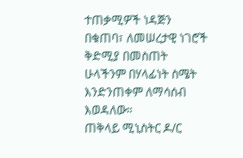ተጠቃሚዎች ነዳጅን በቁጠባ፣ ለመሠረታዊ ነገሮች ቅድሚያ በመስጠት ሁላችንም በሃላፊነት ስሜት እንድንጠቀም ለማሳሰብ እወዳለው።
ጠቅላይ ሚኒስትር ዶ/ር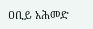ዐቢይ አሕመድ